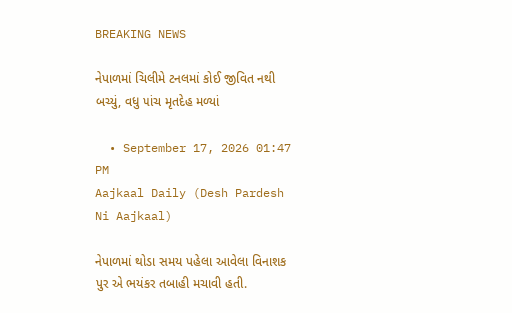BREAKING NEWS

નેપાળમાં ચિલીમે ટનલમાં કોઈ જીવિત નથી બચ્યું, વધુ ૫ાંચ મૃતદેહ મળ્યાં

  • September 17, 2026 01:47 PM
Aajkaal Daily (Desh Pardesh Ni Aajkaal)

નેપાળમાં થોડા સમય પહેલા આવેલા વિનાશક પુર એ ભયંકર તબાહી મચાવી હતી.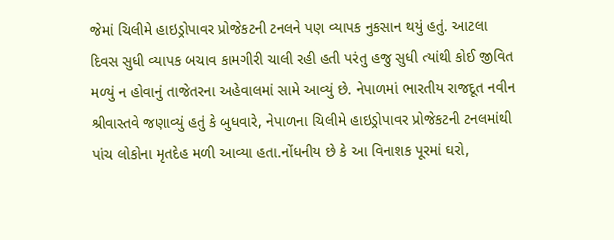જેમાં ચિલીમે હાઇડ્રોપાવર પ્રોજેકટની ટનલને પણ વ્યાપક નુકસાન થયું હતું. આટલા દિવસ સુધી વ્યાપક બચાવ કામગીરી ચાલી રહી હતી પરંતુ હજુ સુધી ત્યાંથી કોઈ જીવિત મળ્યું ન હોવાનું તાજેતરના અહેવાલમાં સામે આવ્યું છે. નેપાળમાં ભારતીય રાજદૂત નવીન શ્રીવાસ્તવે જણાવ્યું હતું કે બુધવારે, નેપાળના ચિલીમે હાઇડ્રોપાવર પ્રોજેકટની ટનલમાંથી પાંચ લોકોના મૃતદેહ મળી આવ્યા હતા.નોંધનીય છે કે આ વિનાશક પૂરમાં ઘરો,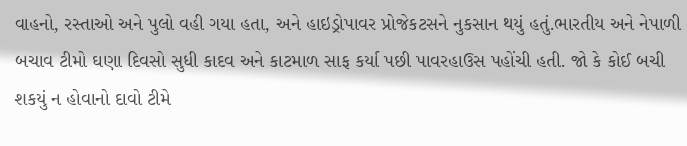વાહનો, રસ્તાઓ અને પુલો વહી ગયા હતા, અને હાઇડ્રોપાવર પ્રોજેકટસને નુકસાન થયું હતું.ભારતીય અને નેપાળી બચાવ ટીમો ઘણા દિવસો સુધી કાદવ અને કાટમાળ સાફ કર્યા પછી પાવરહાઉસ પહોંચી હતી. જો કે કોઈ બચી શકયું ન હોવાનો દાવો ટીમે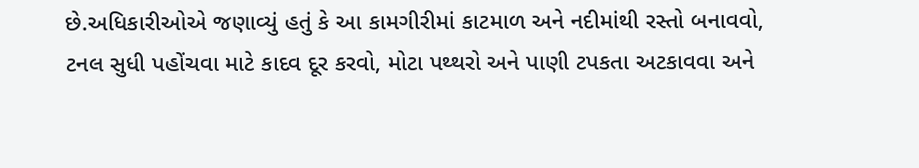છે.અધિકારીઓએ જણાવ્યું હતું કે આ કામગીરીમાં કાટમાળ અને નદીમાંથી રસ્તો બનાવવો, ટનલ સુધી પહોંચવા માટે કાદવ દૂર કરવો, મોટા પથ્થરો અને પાણી ટપકતા અટકાવવા અને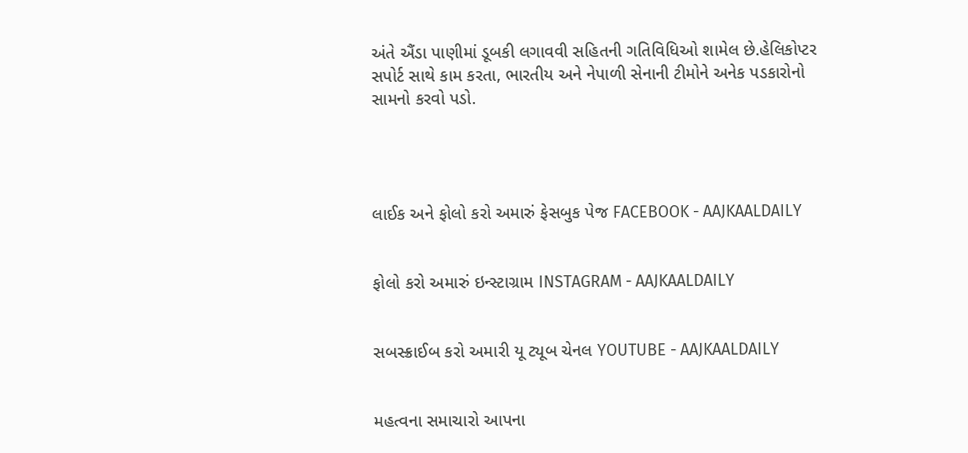અંતે ઐંડા પાણીમાં ડૂબકી લગાવવી સહિતની ગતિવિધિઓ શામેલ છે.હેલિકોપ્ટર સપોર્ટ સાથે કામ કરતા, ભારતીય અને નેપાળી સેનાની ટીમોને અનેક પડકારોનો સામનો કરવો પડો.




લાઈક અને ફોલો કરો અમારું ફેસબુક પેજ FACEBOOK - AAJKAALDAILY


ફોલો કરો અમારું ઇન્સ્ટાગ્રામ INSTAGRAM - AAJKAALDAILY


સબસ્ક્રાઈબ કરો અમારી યૂ ટ્યૂબ ચેનલ YOUTUBE - AAJKAALDAILY


મહત્વના સમાચારો આપના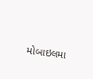મોબાઇલમા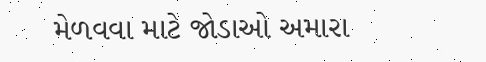મેળવવા માટે જોડાઓ અમારા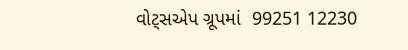વોટ્સએપ ગ્રૂપમાં  99251 12230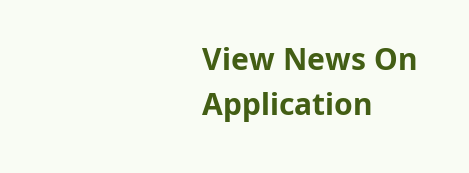View News On Application